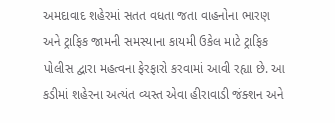અમદાવાદ શહેરમાં સતત વધતા જતા વાહનોના ભારણ અને ટ્રાફિક જામની સમસ્યાના કાયમી ઉકેલ માટે ટ્રાફિક પોલીસ દ્વારા મહત્વના ફેરફારો કરવામાં આવી રહ્યા છે. આ કડીમાં શહેરના અત્યંત વ્યસ્ત એવા હીરાવાડી જંક્શન અને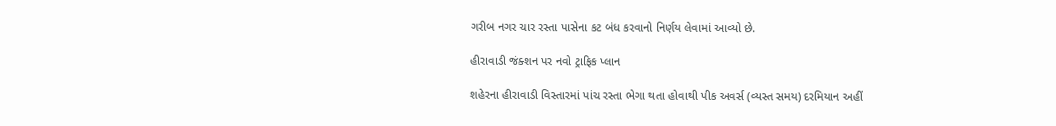ગરીબ નગર ચાર રસ્તા પાસેના કટ બંધ કરવાનો નિર્ણય લેવામાં આવ્યો છે.

હીરાવાડી જંક્શન પર નવો ટ્રાફિક પ્લાન

શહેરના હીરાવાડી વિસ્તારમાં પાંચ રસ્તા ભેગા થતા હોવાથી પીક અવર્સ (વ્યસ્ત સમય) દરમિયાન અહીં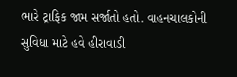ભારે ટ્રાફિક જામ સર્જાતો હતો. વાહનચાલકોની સુવિધા માટે હવે હીરાવાડી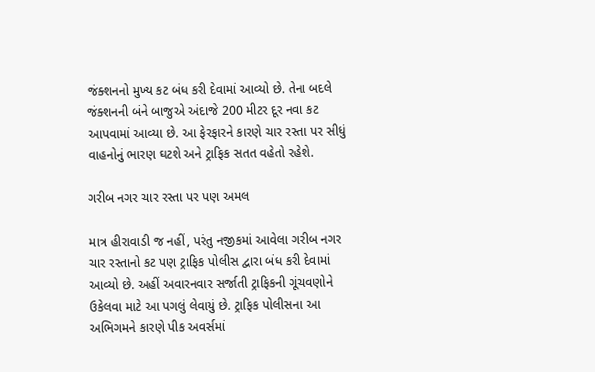જંક્શનનો મુખ્ય કટ બંધ કરી દેવામાં આવ્યો છે. તેના બદલે જંક્શનની બંને બાજુએ અંદાજે 200 મીટર દૂર નવા કટ આપવામાં આવ્યા છે. આ ફેરફારને કારણે ચાર રસ્તા પર સીધું વાહનોનું ભારણ ઘટશે અને ટ્રાફિક સતત વહેતો રહેશે.

ગરીબ નગર ચાર રસ્તા પર પણ અમલ

માત્ર હીરાવાડી જ નહીં, પરંતુ નજીકમાં આવેલા ગરીબ નગર ચાર રસ્તાનો કટ પણ ટ્રાફિક પોલીસ દ્વારા બંધ કરી દેવામાં આવ્યો છે. અહીં અવારનવાર સર્જાતી ટ્રાફિકની ગૂંચવણોને ઉકેલવા માટે આ પગલું લેવાયું છે. ટ્રાફિક પોલીસના આ અભિગમને કારણે પીક અવર્સમાં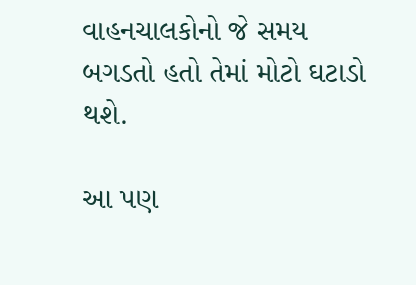વાહનચાલકોનો જે સમય બગડતો હતો તેમાં મોટો ઘટાડો થશે.

આ પણ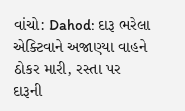વાંચો: Dahod: દારૂ ભરેલા એક્ટિવાને અજાણ્યા વાહને ઠોકર મારી, રસ્તા પર દારૂની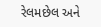રેલમછેલ અને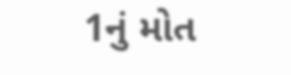1નું મોત